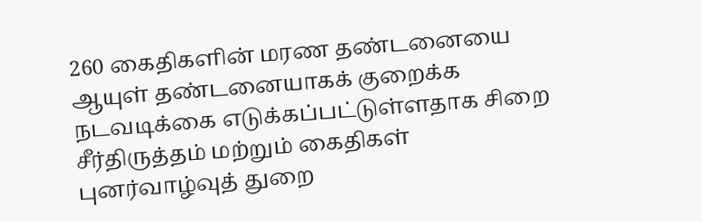260 கைதிகளின் மரண தண்டனையை ஆயுள் தண்டனையாகக் குறைக்க நடவடிக்கை எடுக்கப்பட்டுள்ளதாக சிறை சீர்திருத்தம் மற்றும் கைதிகள் புனர்வாழ்வுத் துறை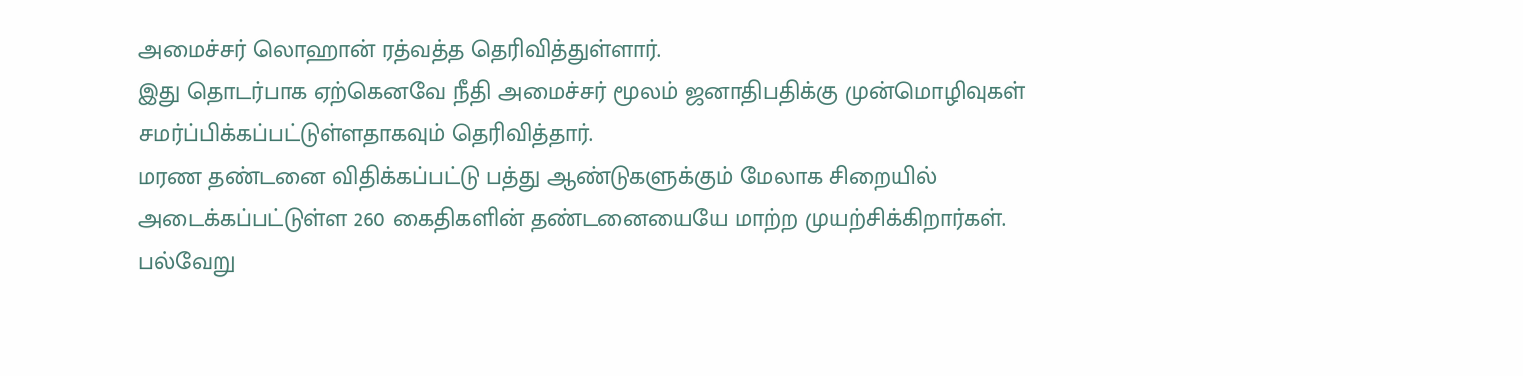அமைச்சர் லொஹான் ரத்வத்த தெரிவித்துள்ளார்.
இது தொடர்பாக ஏற்கெனவே நீதி அமைச்சர் மூலம் ஜனாதிபதிக்கு முன்மொழிவுகள் சமர்ப்பிக்கப்பட்டுள்ளதாகவும் தெரிவித்தார்.
மரண தண்டனை விதிக்கப்பட்டு பத்து ஆண்டுகளுக்கும் மேலாக சிறையில் அடைக்கப்பட்டுள்ள 260 கைதிகளின் தண்டனையையே மாற்ற முயற்சிக்கிறார்கள்.
பல்வேறு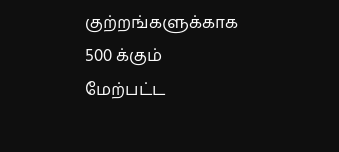குற்றங்களுக்காக 500 க்கும் மேற்பட்ட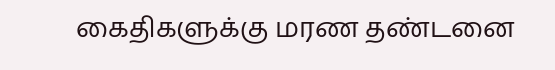கைதிகளுக்கு மரண தண்டனை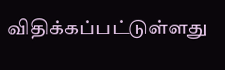விதிக்கப்பட்டுள்ளது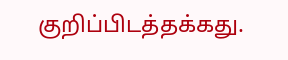குறிப்பிடத்தக்கது.